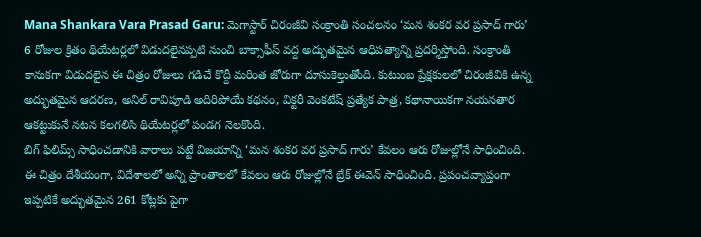Mana Shankara Vara Prasad Garu: మెగాస్టార్ చిరంజీవి సంక్రాంతి సంచలనం ‘మన శంకర వర ప్రసాద్ గారు’ 6 రోజుల క్రితం థియేటర్లలో విడుదలైనప్పటి నుంచి బాక్సాఫీస్ వద్ద అద్భుతమైన ఆధిపత్యాన్ని ప్రదర్శిస్తోంది. సంక్రాంతి కానుకగా విడుదలైన ఈ చిత్రం రోజులు గడిచే కొద్దీ మరింత జోరుగా దూసుకెల్తుతోంది. కుటుంబ ప్రేక్షకులలో చిరంజీవికి ఉన్న అద్భుతమైన ఆదరణ, అనిల్ రావిపూడి అదిరిపోయే కథనం, విక్టరీ వెంకటేష్ ప్రత్యేక పాత్ర, కథానాయికగా నయనతార ఆకట్టుకునే నటన కలగలిసి థియేటర్లలో పండగ నెలకొంది.
బిగ్ ఫిలిమ్స్ సాధించడానికి వారాలు పట్టే విజయాన్ని ‘మన శంకర వర ప్రసాద్ గారు’ కేవలం ఆరు రోజుల్లోనే సాధించింది. ఈ చిత్రం దేశీయంగా, విదేశాలలో అన్ని ప్రాంతాలలో కేవలం ఆరు రోజుల్లోనే బ్రేక్ ఈవెన్ సాధించింది. ప్రపంచవ్యాప్తంగా ఇప్పటికే అద్భుతమైన 261 కోట్లకు పైగా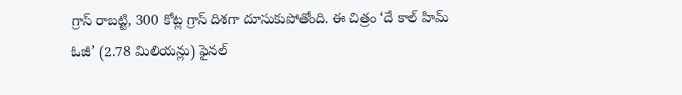గ్రాస్ రాబట్టి, 300 కోట్ల గ్రాస్ దిశగా దూసుకుపోతోంది. ఈ చిత్రం ‘దే కాల్ హిమ్ ఓజీ’ (2.78 మిలియన్లు) ఫైనల్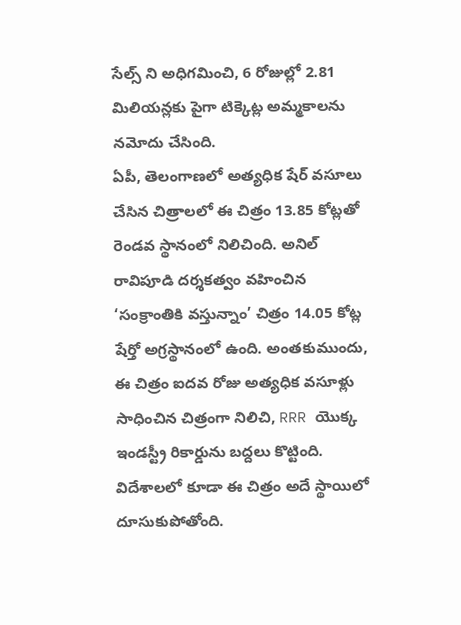సేల్స్ ని అధిగమించి, 6 రోజుల్లో 2.81 మిలియన్లకు పైగా టిక్కెట్ల అమ్మకాలను నమోదు చేసింది.
ఏపీ, తెలంగాణలో అత్యధిక షేర్ వసూలు చేసిన చిత్రాలలో ఈ చిత్రం 13.85 కోట్లతో రెండవ స్థానంలో నిలిచింది. అనిల్ రావిపూడి దర్శకత్వం వహించిన ‘సంక్రాంతికి వస్తున్నాం’ చిత్రం 14.05 కోట్ల షేర్తో అగ్రస్థానంలో ఉంది. అంతకుముందు, ఈ చిత్రం ఐదవ రోజు అత్యధిక వసూళ్లు సాధించిన చిత్రంగా నిలిచి, RRR యొక్క ఇండస్ట్రీ రికార్డును బద్దలు కొట్టింది.
విదేశాలలో కూడా ఈ చిత్రం అదే స్థాయిలో దూసుకుపోతోంది.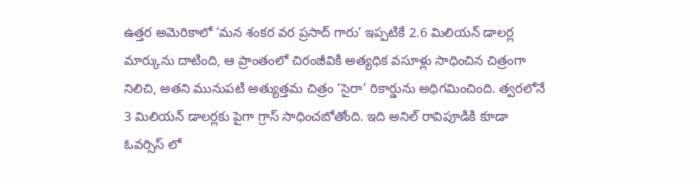ఉత్తర అమెరికాలో ‘మన శంకర వర ప్రసాద్ గారు’ ఇప్పటికే 2.6 మిలియన్ డాలర్ల మార్కును దాటింది, ఆ ప్రాంతంలో చిరంజీవికి అత్యధిక వసూళ్లు సాధించిన చిత్రంగా నిలిచి, అతని మునుపటి అత్యుత్తమ చిత్రం ‘సైరా’ రికార్డును అధిగమించింది. త్వరలోనే 3 మిలియన్ డాలర్లకు పైగా గ్రాస్ సాధించబోతోంది. ఇది అనిల్ రావిపూడికి కూడా ఓవర్సిస్ లో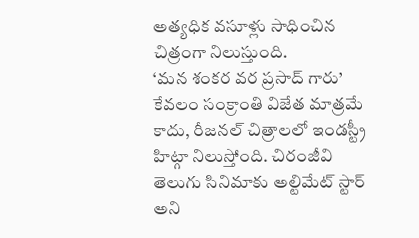అత్యధిక వసూళ్లు సాధించిన చిత్రంగా నిలుస్తుంది.
‘మన శంకర వర ప్రసాద్ గారు’ కేవలం సంక్రాంతి విజేత మాత్రమే కాదు, రీజనల్ చిత్రాలలో ఇండస్ట్రీ హిట్గా నిలుస్తోంది. చిరంజీవి తెలుగు సినిమాకు అల్టిమేట్ స్టార్ అని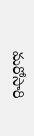మరోసారి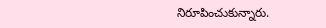నిరూపించుకున్నారు.